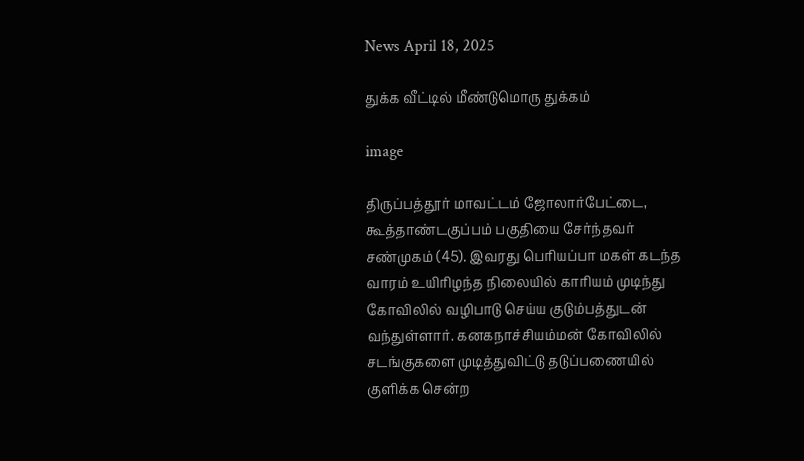News April 18, 2025

துக்க வீட்டில் மீண்டுமொரு துக்கம்

image

திருப்பத்தூர் மாவட்டம் ஜோலார்பேட்டை, கூத்தாண்டகுப்பம் பகுதியை சேர்ந்தவர் சண்முகம் (45). இவரது பெரியப்பா மகள் கடந்த வாரம் உயிரிழந்த நிலையில் காரியம் முடிந்து கோவிலில் வழிபாடு செய்ய குடும்பத்துடன் வந்துள்ளார். கனகநாச்சியம்மன் கோவிலில் சடங்குகளை முடித்துவிட்டு தடுப்பணையில் குளிக்க சென்ற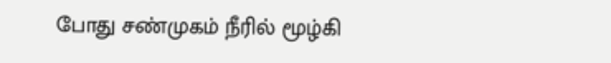போது சண்முகம் நீரில் மூழ்கி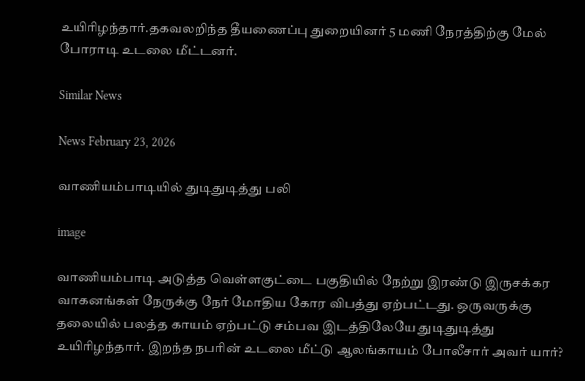உயிரிழந்தார்.தகவலறிந்த தீயணைப்பு துறையினர் 5 மணி நேரத்திற்கு மேல் போராடி உடலை மீட்டனர்.

Similar News

News February 23, 2026

வாணியம்பாடியில் துடிதுடித்து பலி

image

வாணியம்பாடி அடுத்த வெள்ளகுட்டை பகுதியில் நேற்று இரண்டு இருசக்கர வாகனங்கள் நேருக்கு நேர் மோதிய கோர விபத்து ஏற்பட்டது. ஒருவருக்கு தலையில் பலத்த காயம் ஏற்பட்டு சம்பவ இடத்திலேயே துடிதுடித்து உயிரிழந்தார். இறந்த நபரின் உடலை மீட்டு ஆலங்காயம் போலீசார் அவர் யார்?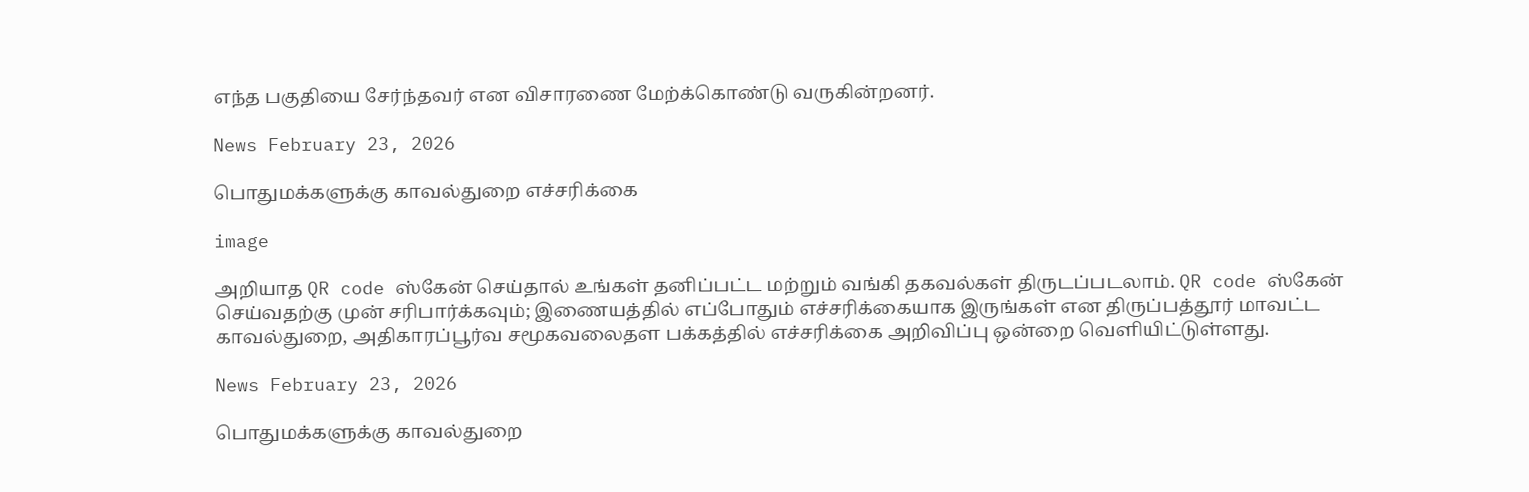எந்த பகுதியை சேர்ந்தவர் என விசாரணை மேற்க்கொண்டு வருகின்றனர்.

News February 23, 2026

பொதுமக்களுக்கு காவல்துறை எச்சரிக்கை

image

அறியாத QR code ஸ்கேன் செய்தால் உங்கள் தனிப்பட்ட மற்றும் வங்கி தகவல்கள் திருடப்படலாம். QR code ஸ்கேன் செய்வதற்கு முன் சரிபார்க்கவும்; இணையத்தில் எப்போதும் எச்சரிக்கையாக இருங்கள் என திருப்பத்தூர் மாவட்ட காவல்துறை, அதிகாரப்பூர்வ சமூகவலைதள பக்கத்தில் எச்சரிக்கை அறிவிப்பு ஒன்றை வெளியிட்டுள்ளது.

News February 23, 2026

பொதுமக்களுக்கு காவல்துறை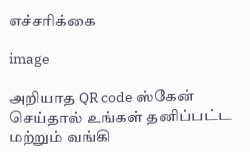எச்சரிக்கை

image

அறியாத QR code ஸ்கேன் செய்தால் உங்கள் தனிப்பட்ட மற்றும் வங்கி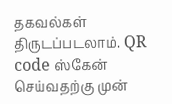தகவல்கள் திருடப்படலாம். QR code ஸ்கேன் செய்வதற்கு முன்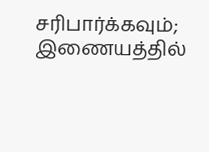சரிபார்க்கவும்; இணையத்தில்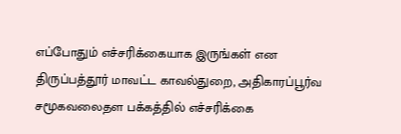எப்போதும் எச்சரிக்கையாக இருங்கள் என திருப்பத்தூர் மாவட்ட காவல்துறை, அதிகாரப்பூர்வ சமூகவலைதள பக்கத்தில் எச்சரிக்கை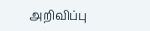அறிவிப்பு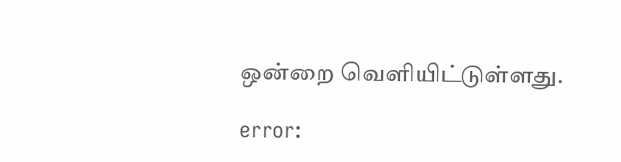ஒன்றை வெளியிட்டுள்ளது.

error: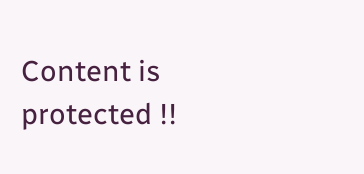Content is protected !!